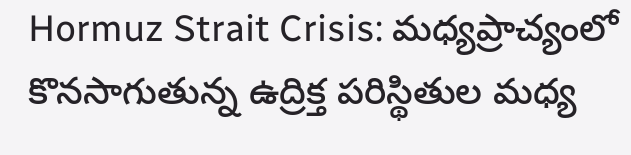Hormuz Strait Crisis: మధ్యప్రాచ్యంలో కొనసాగుతున్న ఉద్రిక్త పరిస్థితుల మధ్య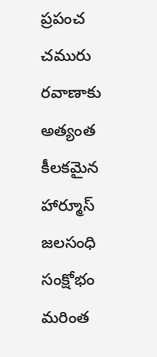ప్రపంచ చమురు రవాణాకు అత్యంత కీలకమైన హార్మూస్ జలసంధి సంక్షోభం మరింత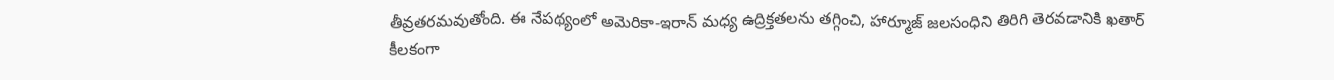తీవ్రతరమవుతోంది. ఈ నేపథ్యంలో అమెరికా-ఇరాన్ మధ్య ఉద్రిక్తతలను తగ్గించి, హార్మూజ్ జలసంధిని తిరిగి తెరవడానికి ఖతార్ కీలకంగా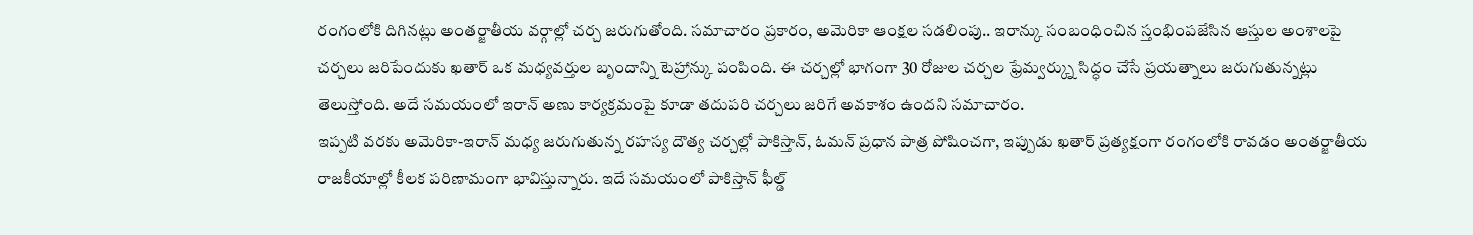రంగంలోకి దిగినట్లు అంతర్జాతీయ వర్గాల్లో చర్చ జరుగుతోంది. సమాచారం ప్రకారం, అమెరికా ఆంక్షల సడలింపు.. ఇరాన్కు సంబంధించిన స్తంభింపజేసిన ఆస్తుల అంశాలపై చర్చలు జరిపేందుకు ఖతార్ ఒక మధ్యవర్తుల బృందాన్ని టెహ్రాన్కు పంపింది. ఈ చర్చల్లో భాగంగా 30 రోజుల చర్చల ఫ్రేమ్వర్క్ను సిద్ధం చేసే ప్రయత్నాలు జరుగుతున్నట్లు తెలుస్తోంది. అదే సమయంలో ఇరాన్ అణు కార్యక్రమంపై కూడా తదుపరి చర్చలు జరిగే అవకాశం ఉందని సమాచారం.
ఇప్పటి వరకు అమెరికా-ఇరాన్ మధ్య జరుగుతున్న రహస్య దౌత్య చర్చల్లో పాకిస్తాన్, ఓమన్ ప్రధాన పాత్ర పోషించగా, ఇప్పుడు ఖతార్ ప్రత్యక్షంగా రంగంలోకి రావడం అంతర్జాతీయ రాజకీయాల్లో కీలక పరిణామంగా భావిస్తున్నారు. ఇదే సమయంలో పాకిస్తాన్ ఫీల్డ్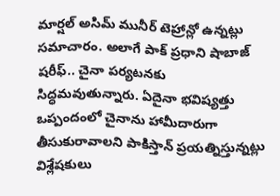మార్షల్ అసిమ్ మునీర్ టెహ్రాన్లో ఉన్నట్లు సమాచారం. అలాగే పాక్ ప్రధాని షాబాజ్ షరీఫ్.. చైనా పర్యటనకు సిద్ధమవుతున్నారు. ఏదైనా భవిష్యత్తు ఒప్పందంలో చైనాను హామీదారుగా తీసుకురావాలని పాకిస్తాన్ ప్రయత్నిస్తున్నట్లు విశ్లేషకులు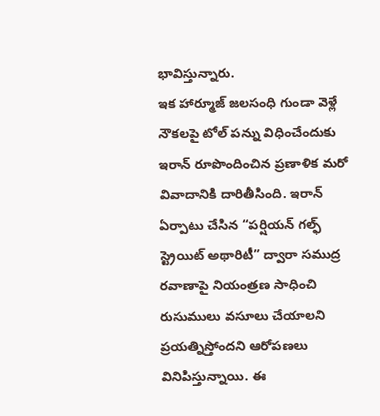భావిస్తున్నారు.
ఇక హార్మూజ్ జలసంధి గుండా వెళ్లే నౌకలపై టోల్ పన్ను విధించేందుకు ఇరాన్ రూపొందించిన ప్రణాళిక మరో వివాదానికి దారితీసింది. ఇరాన్ ఏర్పాటు చేసిన “పర్షియన్ గల్ఫ్ స్ట్రెయిట్ అథారిటీ” ద్వారా సముద్ర రవాణాపై నియంత్రణ సాధించి రుసుములు వసూలు చేయాలని ప్రయత్నిస్తోందని ఆరోపణలు వినిపిస్తున్నాయి. ఈ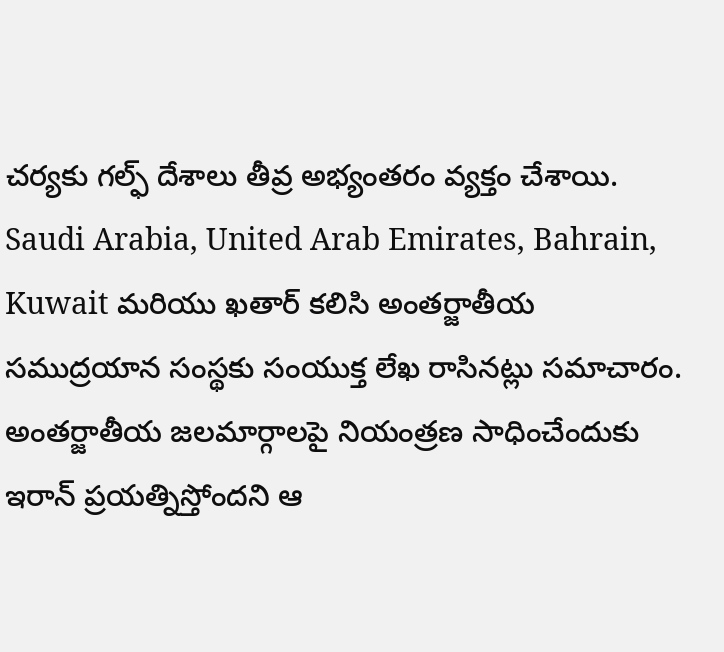చర్యకు గల్ఫ్ దేశాలు తీవ్ర అభ్యంతరం వ్యక్తం చేశాయి. Saudi Arabia, United Arab Emirates, Bahrain, Kuwait మరియు ఖతార్ కలిసి అంతర్జాతీయ సముద్రయాన సంస్థకు సంయుక్త లేఖ రాసినట్లు సమాచారం. అంతర్జాతీయ జలమార్గాలపై నియంత్రణ సాధించేందుకు ఇరాన్ ప్రయత్నిస్తోందని ఆ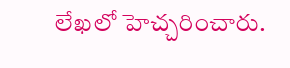లేఖలో హెచ్చరించారు.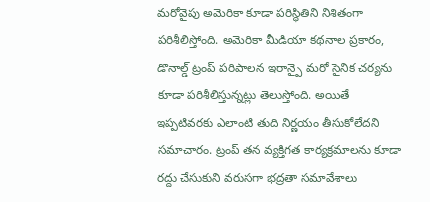మరోవైపు అమెరికా కూడా పరిస్థితిని నిశితంగా పరిశీలిస్తోంది. అమెరికా మీడియా కథనాల ప్రకారం, డొనాల్డ్ ట్రంప్ పరిపాలన ఇరాన్పై మరో సైనిక చర్యను కూడా పరిశీలిస్తున్నట్లు తెలుస్తోంది. అయితే ఇప్పటివరకు ఎలాంటి తుది నిర్ణయం తీసుకోలేదని సమాచారం. ట్రంప్ తన వ్యక్తిగత కార్యక్రమాలను కూడా రద్దు చేసుకుని వరుసగా భద్రతా సమావేశాలు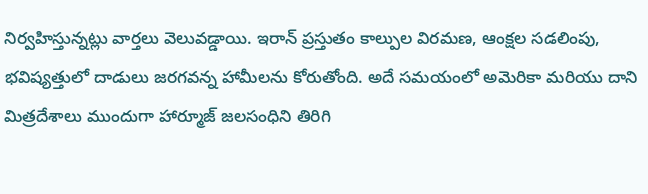నిర్వహిస్తున్నట్లు వార్తలు వెలువడ్డాయి. ఇరాన్ ప్రస్తుతం కాల్పుల విరమణ, ఆంక్షల సడలింపు, భవిష్యత్తులో దాడులు జరగవన్న హామీలను కోరుతోంది. అదే సమయంలో అమెరికా మరియు దాని మిత్రదేశాలు ముందుగా హార్మూజ్ జలసంధిని తిరిగి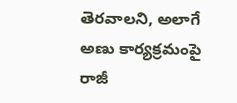తెరవాలని, అలాగే అణు కార్యక్రమంపై రాజీ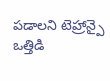పడాలని టెహ్రాన్పై ఒత్తిడి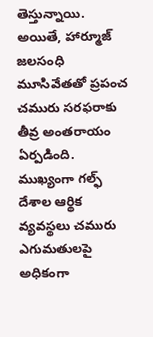తెస్తున్నాయి. అయితే, హార్మూజ్ జలసంధి మూసివేతతో ప్రపంచ చమురు సరఫరాకు తీవ్ర అంతరాయం ఏర్పడింది. ముఖ్యంగా గల్ఫ్ దేశాల ఆర్థిక వ్యవస్థలు చమురు ఎగుమతులపై అధికంగా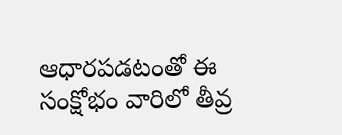ఆధారపడటంతో ఈ సంక్షోభం వారిలో తీవ్ర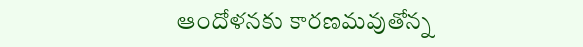ఆందోళనకు కారణమవుతోన్న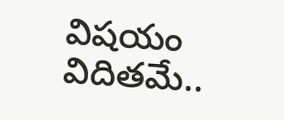విషయం విదితమే..